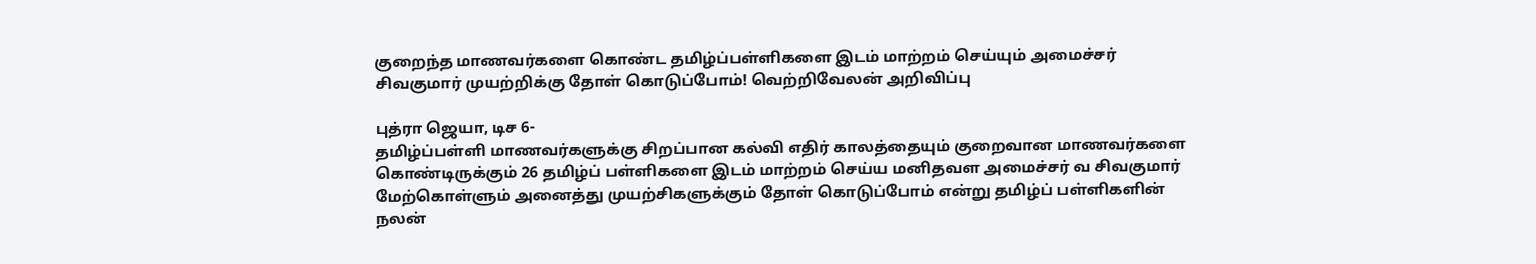குறைந்த மாணவர்களை கொண்ட தமிழ்ப்பள்ளிகளை இடம் மாற்றம் செய்யும் அமைச்சர் சிவகுமார் முயற்றிக்கு தோள் கொடுப்போம்! வெற்றிவேலன் அறிவிப்பு

புத்ரா ஜெயா, டிச 6-
தமிழ்ப்பள்ளி மாணவர்களுக்கு சிறப்பான கல்வி எதிர் காலத்தையும் குறைவான மாணவர்களை கொண்டிருக்கும் 26 தமிழ்ப் பள்ளிகளை இடம் மாற்றம் செய்ய மனிதவள அமைச்சர் வ சிவகுமார் மேற்கொள்ளும் அனைத்து முயற்சிகளுக்கும் தோள் கொடுப்போம் என்று தமிழ்ப் பள்ளிகளின் நலன்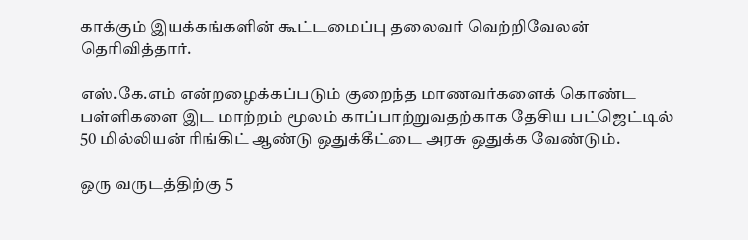காக்கும் இயக்கங்களின் கூட்டமைப்பு தலைவர் வெற்றிவேலன் தெரிவித்தார்.

எஸ்.கே.எம் என்றழைக்கப்படும் குறைந்த மாணவர்களைக் கொண்ட பள்ளிகளை இட மாற்றம் மூலம் காப்பாற்றுவதற்காக தேசிய பட்ஜெட்டில் 50 மில்லியன் ரிங்கிட் ஆண்டு ஒதுக்கீட்டை அரசு ஒதுக்க வேண்டும்.

ஒரு வருடத்திற்கு 5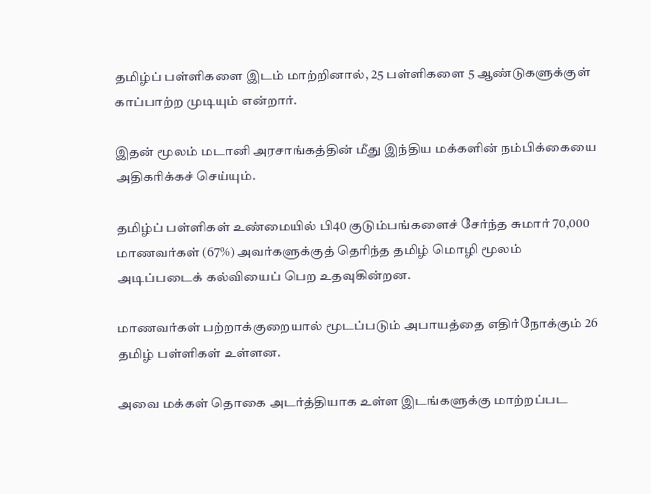தமிழ்ப் பள்ளிகளை இடம் மாற்றினால், 25 பள்ளிகளை 5 ஆண்டுகளுக்குள் காப்பாற்ற முடியும் என்றார்.

இதன் மூலம் மடானி அரசாங்கத்தின் மீது இந்திய மக்களின் நம்பிக்கையை அதிகரிக்கச் செய்யும்.

தமிழ்ப் பள்ளிகள் உண்மையில் பி40 குடும்பங்களைச் சேர்ந்த சுமார் 70,000 மாணவர்கள் (67%) அவர்களுக்குத் தெரிந்த தமிழ் மொழி மூலம் அடிப்படைக் கல்வியைப் பெற உதவுகின்றன.

மாணவர்கள் பற்றாக்குறையால் மூடப்படும் அபாயத்தை எதிர்நோக்கும் 26 தமிழ் பள்ளிகள் உள்ளன.

அவை மக்கள் தொகை அடர்த்தியாக உள்ள இடங்களுக்கு மாற்றப்பட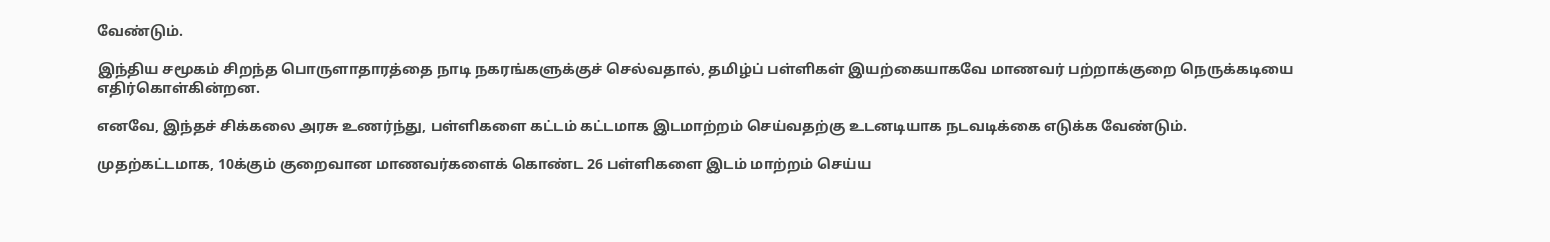வேண்டும்.

இந்திய சமூகம் சிறந்த பொருளாதாரத்தை நாடி நகரங்களுக்குச் செல்வதால், தமிழ்ப் பள்ளிகள் இயற்கையாகவே மாணவர் பற்றாக்குறை நெருக்கடியை எதிர்கொள்கின்றன.

எனவே, இந்தச் சிக்கலை அரசு உணர்ந்து, பள்ளிகளை கட்டம் கட்டமாக இடமாற்றம் செய்வதற்கு உடனடியாக நடவடிக்கை எடுக்க வேண்டும்.

முதற்கட்டமாக, 10க்கும் குறைவான மாணவர்களைக் கொண்ட 26 பள்ளிகளை இடம் மாற்றம் செய்ய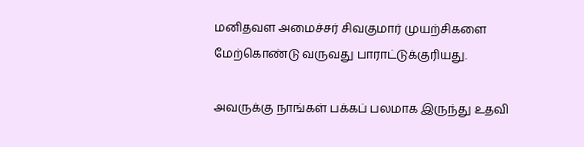மனிதவள அமைச்சர் சிவகுமார் முயற்சிகளை மேற்கொண்டு வருவது பாராட்டுக்குரியது.

அவருக்கு நாங்கள் பக்கப் பலமாக இருந்து உதவி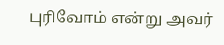புரிவோம் என்று அவர்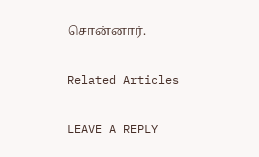சொன்னார்.

Related Articles

LEAVE A REPLY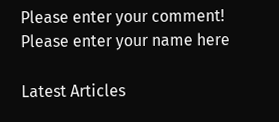Please enter your comment!
Please enter your name here

Latest Articles